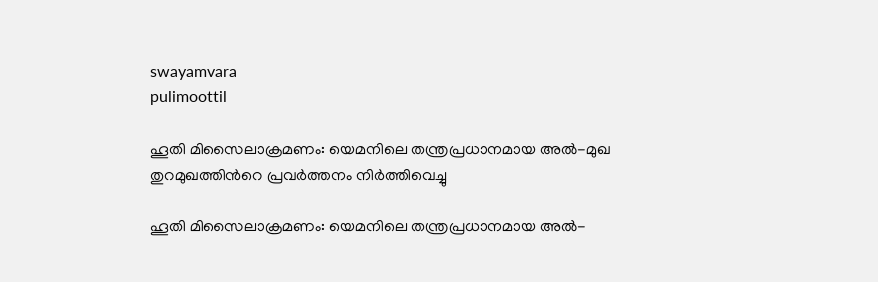swayamvara
pulimoottil

ഹൂതി മിസൈലാക്രമണം: യെമനിലെ തന്ത്രപ്രധാനമായ അൽ-മുഖ തുറമുഖത്തിന്‍റെ പ്രവർത്തനം നിർത്തിവെച്ചു

ഹൂതി മിസൈലാക്രമണം: യെമനിലെ തന്ത്രപ്രധാനമായ അൽ-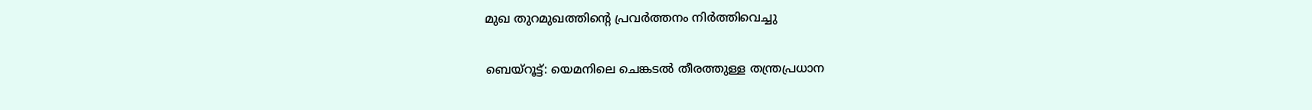മുഖ തുറമുഖത്തിന്‍റെ പ്രവർത്തനം നിർത്തിവെച്ചു

ബെയ്റൂട്ട്: യെമനിലെ ചെങ്കടൽ തീരത്തുള്ള തന്ത്രപ്രധാന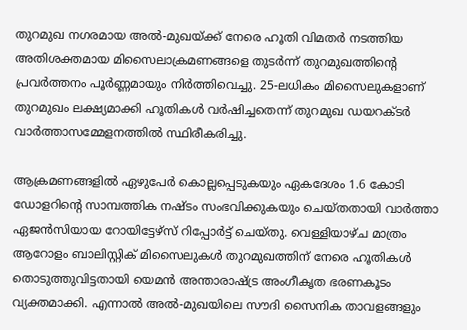തുറമുഖ നഗരമായ അൽ-മുഖയ്ക്ക് നേരെ ഹൂതി വിമതർ നടത്തിയ അതിശക്തമായ മിസൈലാക്രമണങ്ങളെ തുടർന്ന് തുറമുഖത്തിന്റെ പ്രവർത്തനം പൂർണ്ണമായും നിർത്തിവെച്ചു. 25-ലധികം മിസൈലുകളാണ് തുറമുഖം ലക്ഷ്യമാക്കി ഹൂതികൾ വർഷിച്ചതെന്ന് തുറമുഖ ഡയറക്ടർ വാർത്താസമ്മേളനത്തിൽ സ്ഥിരീകരിച്ചു.

ആക്രമണങ്ങളിൽ ഏഴുപേർ കൊല്ലപ്പെടുകയും ഏകദേശം 1.6 കോടി ഡോളറിന്റെ സാമ്പത്തിക നഷ്ടം സംഭവിക്കുകയും ചെയ്തതായി വാർത്താ ഏജൻസിയായ റോയിട്ടേഴ്സ് റിപ്പോർട്ട് ചെയ്തു. വെള്ളിയാഴ്ച മാത്രം ആറോളം ബാലിസ്റ്റിക് മിസൈലുകൾ തുറമുഖത്തിന് നേരെ ഹൂതികൾ തൊടുത്തുവിട്ടതായി യെമൻ അന്താരാഷ്ട്ര അംഗീകൃത ഭരണകൂടം വ്യക്തമാക്കി. എന്നാൽ അൽ-മുഖയിലെ സൗദി സൈനിക താവളങ്ങളും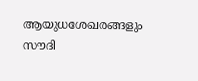ആയുധശേഖരങ്ങളും സൗദി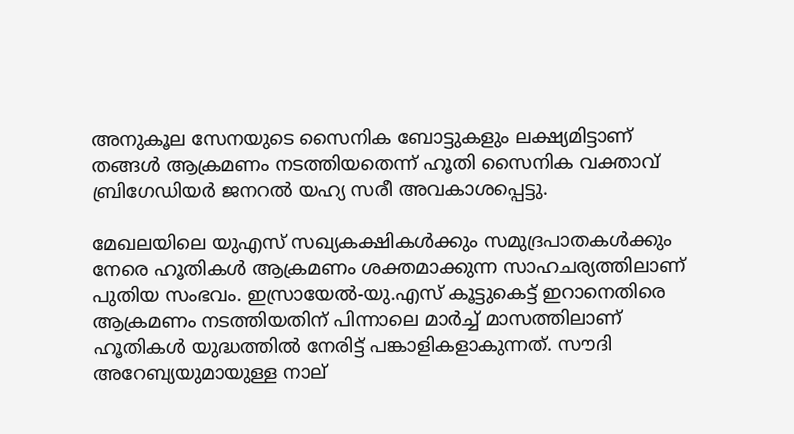അനുകൂല സേനയുടെ സൈനിക ബോട്ടുകളും ലക്ഷ്യമിട്ടാണ് തങ്ങൾ ആക്രമണം നടത്തിയതെന്ന് ഹൂതി സൈനിക വക്താവ് ബ്രിഗേഡിയർ ജനറൽ യഹ്യ സരീ അവകാശപ്പെട്ടു.

മേഖലയിലെ യുഎസ് സഖ്യകക്ഷികൾക്കും സമുദ്രപാതകൾക്കും നേരെ ഹൂതികൾ ആക്രമണം ശക്തമാക്കുന്ന സാഹചര്യത്തിലാണ് പുതിയ സംഭവം. ഇസ്രായേൽ-യു.എസ് കൂട്ടുകെട്ട് ഇറാനെതിരെ ആക്രമണം നടത്തിയതിന് പിന്നാലെ മാർച്ച് മാസത്തിലാണ് ഹൂതികൾ യുദ്ധത്തിൽ നേരിട്ട് പങ്കാളികളാകുന്നത്. സൗദി അറേബ്യയുമായുള്ള നാല്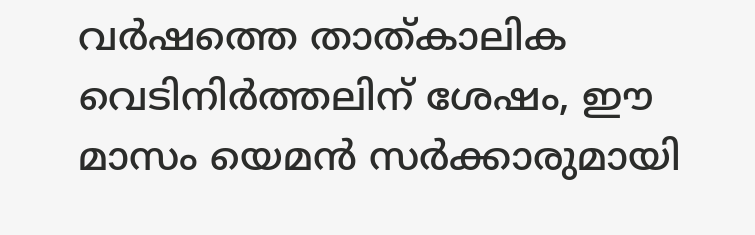വർഷത്തെ താത്കാലിക വെടിനിർത്തലിന് ശേഷം, ഈ മാസം യെമൻ സർക്കാരുമായി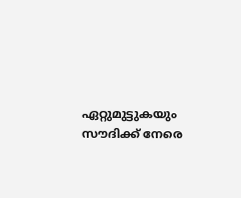ഏറ്റുമുട്ടുകയും സൗദിക്ക് നേരെ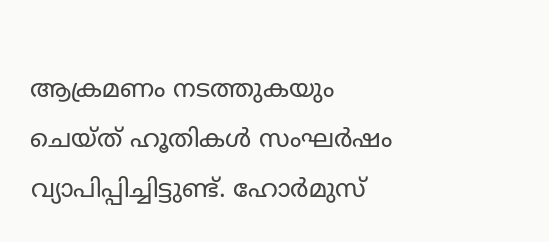ആക്രമണം നടത്തുകയും ചെയ്ത് ഹൂതികൾ സംഘർഷം വ്യാപിപ്പിച്ചിട്ടുണ്ട്. ഹോർമുസ്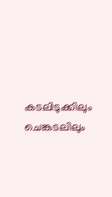കടലിടുക്കിലും ചെങ്കടലിലും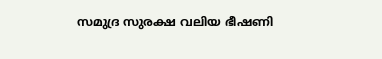സമുദ്ര സുരക്ഷ വലിയ ഭീഷണി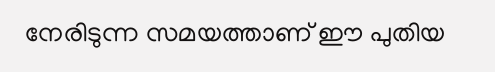നേരിടുന്ന സമയത്താണ് ഈ പുതിയ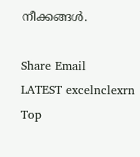നീക്കങ്ങൾ.

Share Email
LATEST excelnclexrn
Top